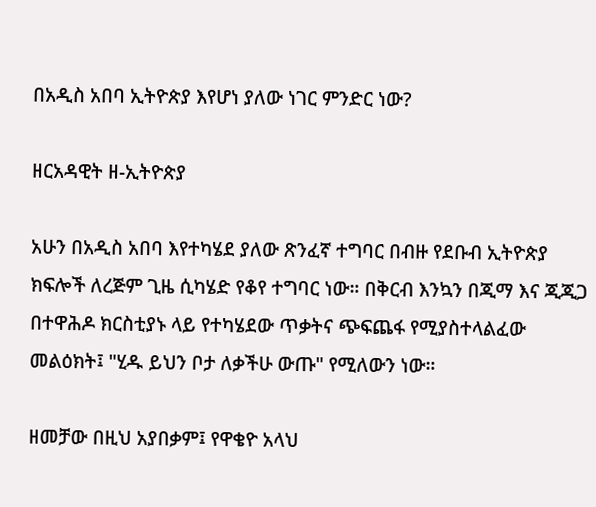በአዲስ አበባ ኢትዮጵያ እየሆነ ያለው ነገር ምንድር ነው?

ዘርአዳዊት ዘ-ኢትዮጵያ

አሁን በአዲስ አበባ እየተካሄደ ያለው ጽንፈኛ ተግባር በብዙ የደቡብ ኢትዮጵያ ክፍሎች ለረጅም ጊዜ ሲካሄድ የቆየ ተግባር ነው። በቅርብ እንኳን በጂማ እና ጂጂጋ በተዋሕዶ ክርስቲያኑ ላይ የተካሄደው ጥቃትና ጭፍጨፋ የሚያስተላልፈው መልዕክት፤ "ሂዱ ይህን ቦታ ለቃችሁ ውጡ" የሚለውን ነው።

ዘመቻው በዚህ አያበቃም፤ የዋቄዮ አላህ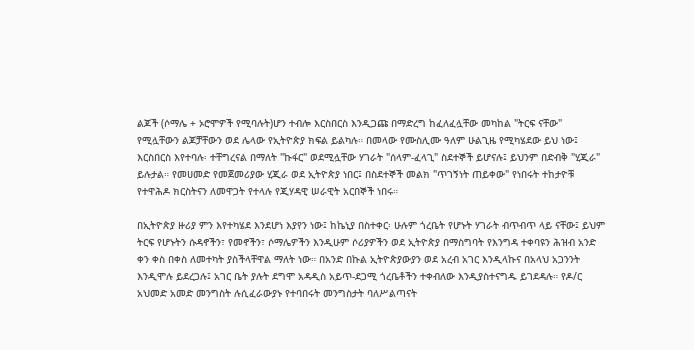ልጆች (ሶማሌ + ኦሮሞዎች የሚባሉት)ሆን ተብሎ እርስበርስ እንዲጋጩ በማድረግ ከፈለፈሏቸው መካከል "ትርፍ ናቸው" የሚሏቸውን ልጆቻቸውን ወደ ሌላው የኢትዮጵያ ክፍል ይልካሉ። በመላው የሙስሊሙ ዓለም ሁልጊዜ የሚካሄደው ይህ ነው፤ እርስበርስ እየተባሉ፡ ተቸግረናል በማለት "ኩፋር" ወደሚሏቸው ሃገራት "ሰላም-ፈላጊ" ስደተኞች ይሆናሉ፤ ይህንም በድብቅ "ሂጂራ" ይሉታል። የመሀመድ የመጀመሪያው ሂጂራ ወደ ኢትዮጵያ ነበር፤ በስደተኞች መልክ "ጥገኝነት ጠይቀው" የነበሩት ተከታዮቹ የተዋሕዶ ክርስትናን ለመዋጋት የተላሉ የጂሃዳዊ ሠራዊት አርበኞች ነበሩ።

በኢትዮጵያ ዙሪያ ምን እየተካሄደ እንደሆነ እያየን ነው፤ ከኬኒያ በስተቀር፡ ሁሉም ጎረቤት የሆኑት ሃገራት ብጥብጥ ላይ ናቸው፤ ይህም ትርፍ የሆኑትን ሱዳኖችን፣ የመኖችን፣ ሶማሌዎችን እንዲሁም ሶሪያዎችን ወደ ኢትዮጵያ በማስግባት የእንግዳ ተቀባዩን ሕዝብ አንድ ቀን ቀስ በቀስ ለመተካት ያስችላቸዋል ማለት ነው። በአንድ በኩል ኢትዮጵያውያን ወደ አረብ አገር እንዲላኩና በአላህ አጋንንት እንዲሞሉ ይደረጋሉ፤ አገር ቤት ያሉት ደግሞ አዳዲስ አይጥ-ደጋሚ ጎረቤቶችን ተቀብለው እንዲያስተናግዱ ይገደዳሉ። የዶ/ር አህመድ አመድ መንግስት ሉሲፈራውያኑ የተባበሩት መንግስታት ባለሥልጣናት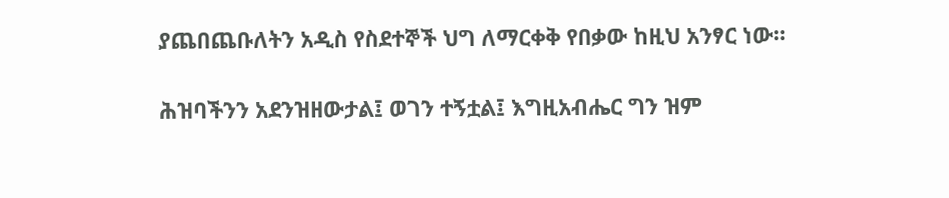ያጨበጨቡለትን አዲስ የስደተኞች ህግ ለማርቀቅ የበቃው ከዚህ አንፃር ነው።

ሕዝባችንን አደንዝዘውታል፤ ወገን ተኝቷል፤ እግዚአብሔር ግን ዝም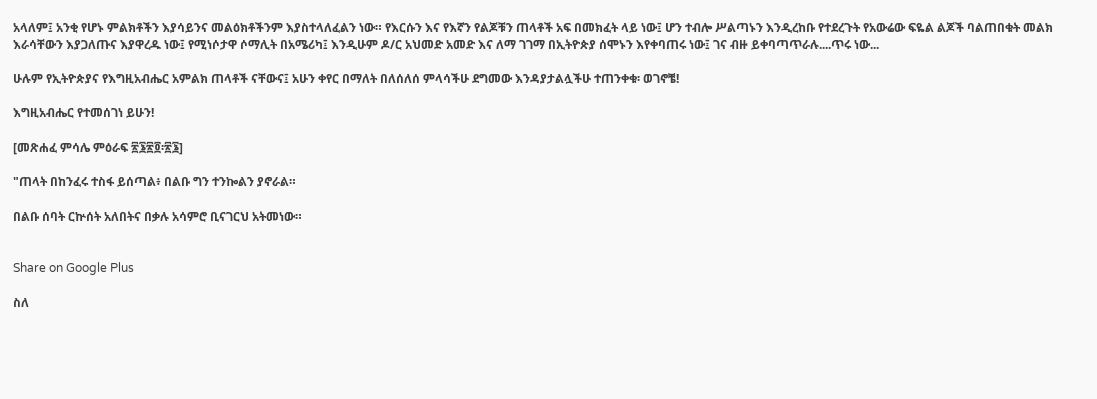አላለም፤ አንቂ የሆኑ ምልክቶችን እያሳይንና መልዕክቶችንም እያስተላለፈልን ነው። የእርሱን እና የእኛን የልጆቹን ጠላቶች አፍ በመክፈት ላይ ነው፤ ሆን ተብሎ ሥልጣኑን እንዲረከቡ የተደረጉት የአውሬው ፍዬል ልጆች ባልጠበቁት መልክ እራሳቸውን እያጋለጡና እያዋረዱ ነው፤ የሚነሶታዋ ሶማሊት በአሜሪካ፤ እንዲሁም ዶ/ር አህመድ አመድ እና ለማ ገገማ በኢትዮጵያ ሰሞኑን እየቀባጠሩ ነው፤ ገና ብዙ ይቀባጣጥራሉ....ጥሩ ነው...

ሁሉም የኢትዮጵያና የእግዚአብሔር አምልክ ጠላቶች ናቸውና፤ አሁን ቀየር በማለት በለሰለሰ ምላሳችሁ ደግመው እንዳያታልሏችሁ ተጠንቀቁ፡ ወገኖቼ!

እግዚአብሔር የተመሰገነ ይሁን!

[መጽሐፈ ምሳሌ ምዕራፍ ፳፮፳፬፡፳፮]

"ጠላት በከንፈሩ ተስፋ ይሰጣል፥ በልቡ ግን ተንኰልን ያኖራል።

በልቡ ሰባት ርኵሰት አለበትና በቃሉ አሳምሮ ቢናገርህ አትመነው።


Share on Google Plus

ስለ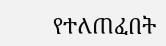የተለጠፈበት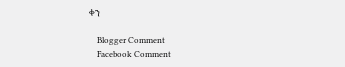ቀን

    Blogger Comment
    Facebook Comment